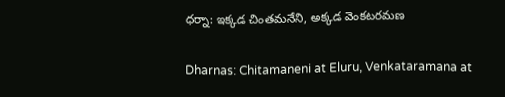ధర్నా: ఇక్కడ చింతమనేని, అక్కడ వెంకటరమణ

Dharnas: Chitamaneni at Eluru, Venkataramana at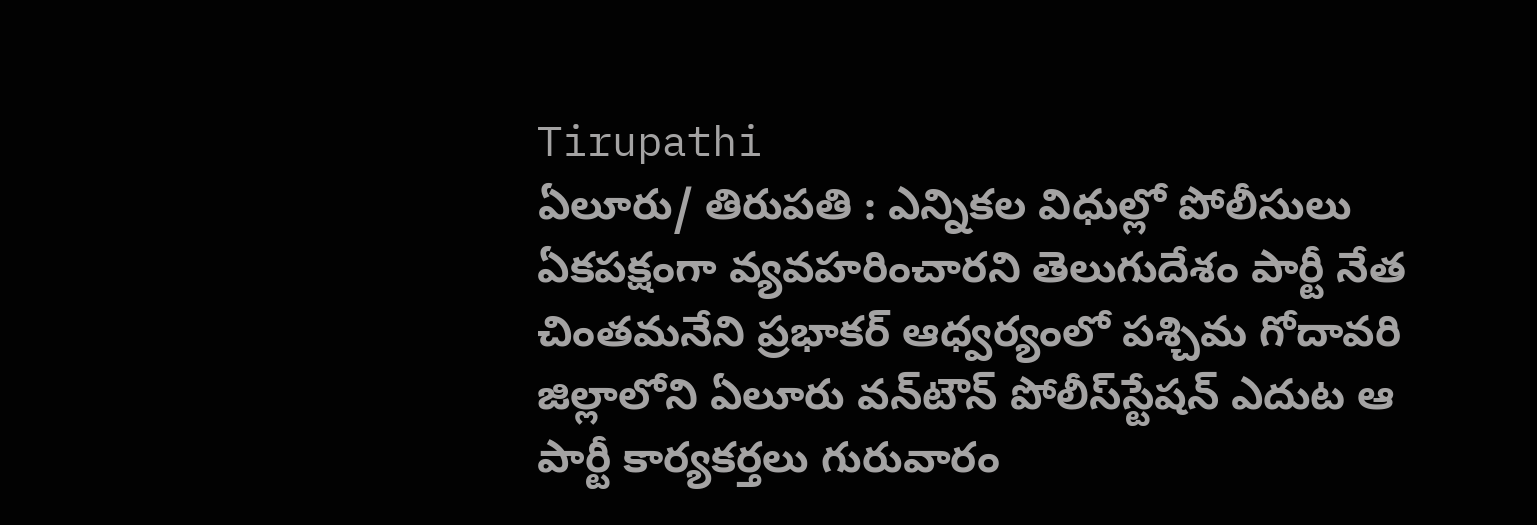Tirupathi
ఏలూరు/ తిరుపతి : ఎన్నికల విధుల్లో పోలీసులు ఏకపక్షంగా వ్యవహరించారని తెలుగుదేశం పార్టీ నేత చింతమనేని ప్రభాకర్ ఆధ్వర్యంలో పశ్చిమ గోదావరి జిల్లాలోని ఏలూరు వన్‌టౌన్ పోలీస్‌స్టేషన్ ఎదుట ఆ పార్టీ కార్యకర్తలు గురువారం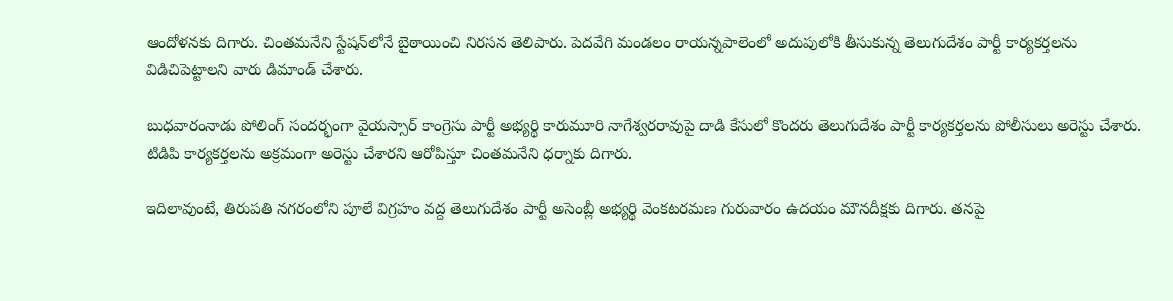ఆందోళనకు దిగారు. చింతమనేని స్టేషన్‌లోనే బైఠాయించి నిరసన తెలిపారు. పెదవేగి మండలం రాయన్నపాలెంలో అదుపులోకి తీసుకున్న తెలుగుదేశం పార్టీ కార్యకర్తలను విడిచిపెట్టాలని వారు డిమాండ్ చేశారు.

బుధవారంనాడు పోలింగ్ సందర్భంగా వైయస్సార్ కాంగ్రెసు పార్టీ అభ్యర్థి కారుమూరి నాగేశ్వరరావుపై దాడి కేసులో కొందరు తెలుగుదేశం పార్టీ కార్యకర్తలను పోలీసులు అరెస్టు చేశారు. టిడిపి కార్యకర్తలను అక్రమంగా అరెస్టు చేశారని ఆరోపిస్తూ చింతమనేని ధర్నాకు దిగారు.

ఇదిలావుంటే, తిరుపతి నగరంలోని పూలే విగ్రహం వద్ద తెలుగుదేశం పార్టీ అసెంబ్లీ అభ్యర్థి వెంకటరమణ గురువారం ఉదయం మౌనదీక్షకు దిగారు. తనపై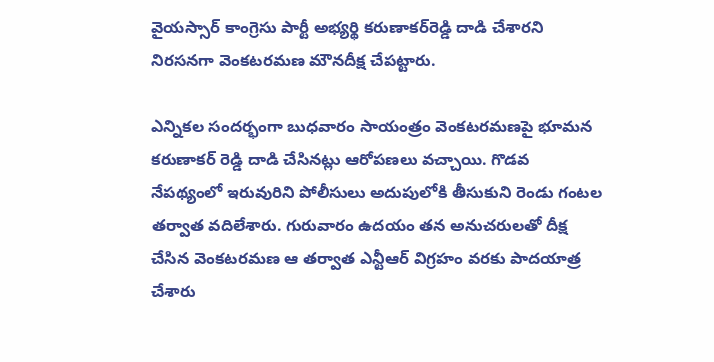వైయస్సార్ కాంగ్రెసు పార్టీ అభ్యర్థి కరుణాకర్‌రెడ్డి దాడి చేశారని నిరసనగా వెంకటరమణ మౌనదీక్ష చేపట్టారు.

ఎన్నికల సందర్భంగా బుధవారం సాయంత్రం వెంకటరమణపై భూమన కరుణాకర్ రెడ్డి దాడి చేసినట్లు ఆరోపణలు వచ్చాయి. గొడవ నేపథ్యంలో ఇరువురిని పోలీసులు అదుపులోకి తీసుకుని రెండు గంటల తర్వాత వదిలేశారు. గురువారం ఉదయం తన అనుచరులతో దీక్ష చేసిన వెంకటరమణ ఆ తర్వాత ఎన్టీఆర్ విగ్రహం వరకు పాదయాత్ర చేశారు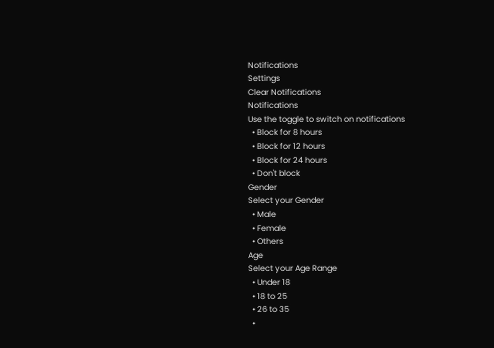Notifications
Settings
Clear Notifications
Notifications
Use the toggle to switch on notifications
  • Block for 8 hours
  • Block for 12 hours
  • Block for 24 hours
  • Don't block
Gender
Select your Gender
  • Male
  • Female
  • Others
Age
Select your Age Range
  • Under 18
  • 18 to 25
  • 26 to 35
  •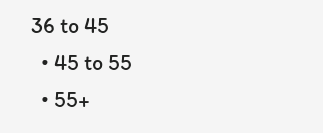36 to 45
  • 45 to 55
  • 55+